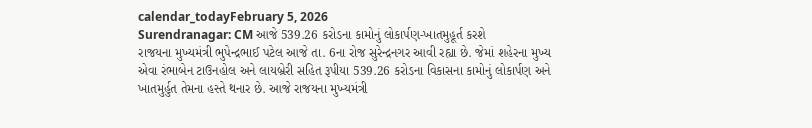calendar_todayFebruary 5, 2026
Surendranagar: CM આજે 539.26 કરોડના કામોનું લોકાર્પણ-ખાતમુહૂર્ત કરશે
રાજયના મુખ્યમંત્રી ભુપેન્દ્રભાઈ પટેલ આજે તા. 6ના રોજ સુરેન્દ્રનગર આવી રહ્યા છે. જેમાં શહેરના મુખ્ય એવા રંભાબેન ટાઉનહોલ અને લાયબ્રેરી સહિત રૂપીયા 539.26 કરોડના વિકાસના કામોનું લોકાર્પણ અને ખાતમુર્હુત તેમના હસ્તે થનાર છે. આજે રાજયના મુખ્યમંત્રી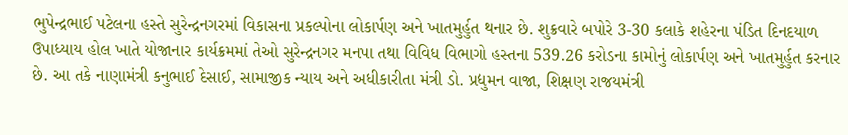ભુપેન્દ્રભાઈ પટેલના હસ્તે સુરેન્દ્રનગરમાં વિકાસના પ્રકલ્પોના લોકાર્પણ અને ખાતમુર્હુત થનાર છે. શુક્રવારે બપોરે 3-30 કલાકે શહેરના પંડિત દિનદયાળ ઉપાધ્યાય હોલ ખાતે યોજાનાર કાર્યક્રમમાં તેઓ સુરેન્દ્રનગર મનપા તથા વિવિધ વિભાગો હસ્તના 539.26 કરોડના કામોનું લોકાર્પણ અને ખાતમુર્હુત કરનાર છે. આ તકે નાણામંત્રી કનુભાઈ દેસાઈ, સામાજીક ન્યાય અને અધીકારીતા મંત્રી ડો. પ્રદ્યુમન વાજા, શિક્ષણ રાજયમંત્રી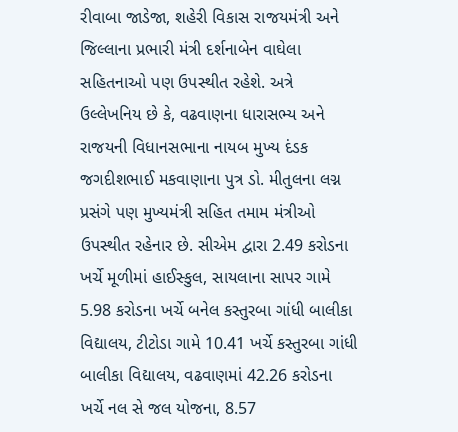રીવાબા જાડેજા, શહેરી વિકાસ રાજયમંત્રી અને જિલ્લાના પ્રભારી મંત્રી દર્શનાબેન વાઘેલા સહિતનાઓ પણ ઉપસ્થીત રહેશે. અત્રે ઉલ્લેખનિય છે કે, વઢવાણના ધારાસભ્ય અને રાજયની વિધાનસભાના નાયબ મુખ્ય દંડક જગદીશભાઈ મકવાણાના પુત્ર ડો. મીતુલના લગ્ન પ્રસંગે પણ મુખ્યમંત્રી સહિત તમામ મંત્રીઓ ઉપસ્થીત રહેનાર છે. સીએમ દ્વારા 2.49 કરોડના ખર્ચે મૂળીમાં હાઈસ્કુલ, સાયલાના સાપર ગામે 5.98 કરોડના ખર્ચે બનેલ કસ્તુરબા ગાંધી બાલીકા વિદ્યાલય, ટીટોડા ગામે 10.41 ખર્ચે કસ્તુરબા ગાંધી બાલીકા વિદ્યાલય, વઢવાણમાં 42.26 કરોડના ખર્ચે નલ સે જલ યોજના, 8.57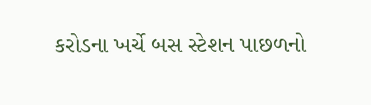કરોડના ખર્ચે બસ સ્ટેશન પાછળનો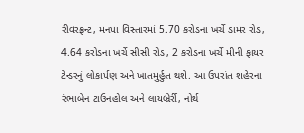રીવરફ્રન્ટ, મનપા વિસ્તારમાં 5.70 કરોડના ખર્ચે ડામર રોડ, 4.64 કરોડના ખર્ચે સીસી રોડ, 2 કરોડના ખર્ચે મીની ફાયર ટેન્ડરનું લોકાર્પણ અને ખાતમુર્હુત થશે. આ ઉપરાંત શહેરના રંભાબેન ટાઉનહોલ અને લાયબ્રેર્રી, નોર્થ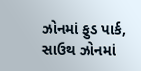ઝોનમાં ફુડ પાર્ક, સાઉથ ઝોનમાં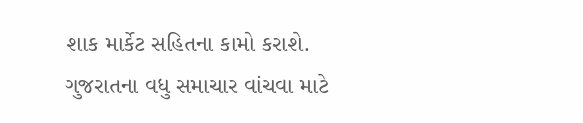શાક માર્કેટ સહિતના કામો કરાશે.
ગુજરાતના વધુ સમાચાર વાંચવા માટે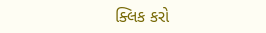ક્લિક કરો